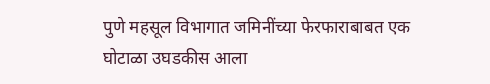पुणे महसूल विभागात जमिनींच्या फेरफाराबाबत एक घोटाळा उघडकीस आला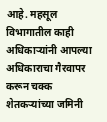आहे. महसूल विभागातील काही अधिकाऱ्यांनी आपल्या अधिकाराचा गैरवापर करून चक्क शेतकऱ्यांच्या जमिनी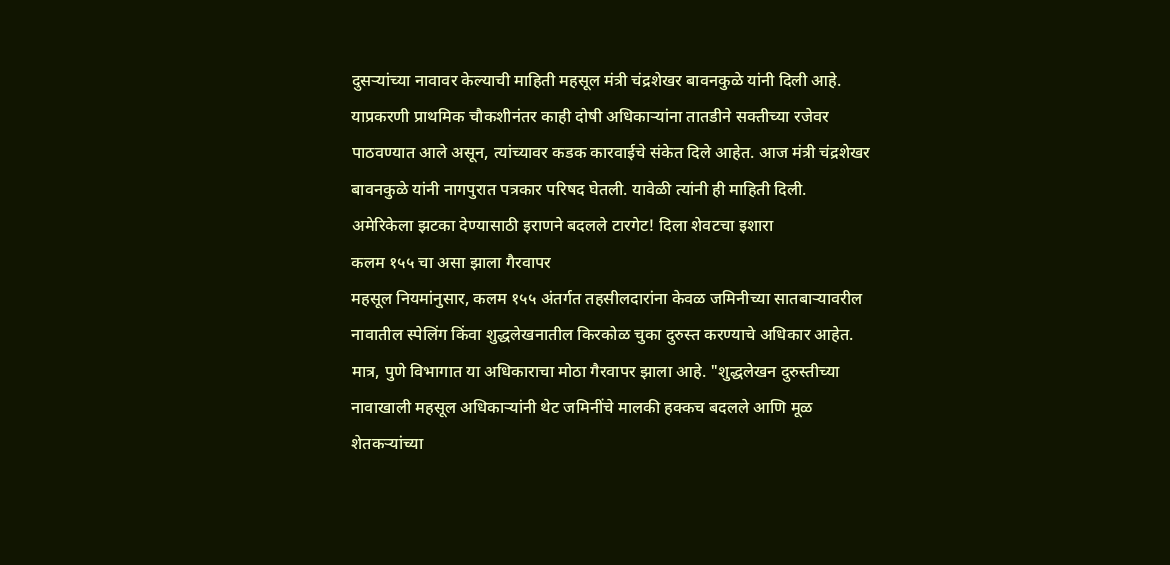दुसऱ्यांच्या नावावर केल्याची माहिती महसूल मंत्री चंद्रशेखर बावनकुळे यांनी दिली आहे. याप्रकरणी प्राथमिक चौकशीनंतर काही दोषी अधिकाऱ्यांना तातडीने सक्तीच्या रजेवर पाठवण्यात आले असून, त्यांच्यावर कडक कारवाईचे संकेत दिले आहेत. आज मंत्री चंद्रशेखर बावनकुळे यांनी नागपुरात पत्रकार परिषद घेतली. यावेळी त्यांनी ही माहिती दिली.
अमेरिकेला झटका देण्यासाठी इराणने बदलले टारगेट! दिला शेवटचा इशारा
कलम १५५ चा असा झाला गैरवापर
महसूल नियमांनुसार, कलम १५५ अंतर्गत तहसीलदारांना केवळ जमिनीच्या सातबाऱ्यावरील नावातील स्पेलिंग किंवा शुद्धलेखनातील किरकोळ चुका दुरुस्त करण्याचे अधिकार आहेत. मात्र, पुणे विभागात या अधिकाराचा मोठा गैरवापर झाला आहे. "शुद्धलेखन दुरुस्तीच्या नावाखाली महसूल अधिकाऱ्यांनी थेट जमिनींचे मालकी हक्कच बदलले आणि मूळ शेतकऱ्यांच्या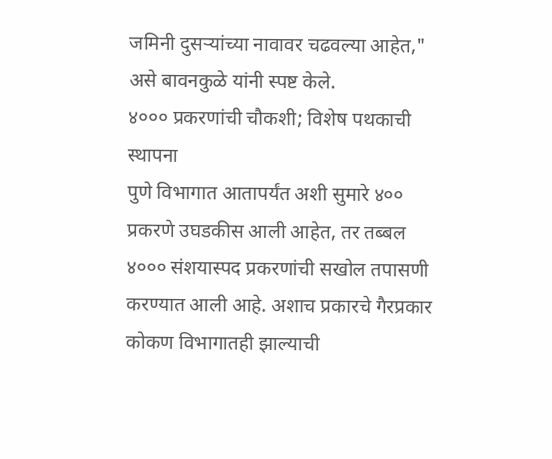जमिनी दुसऱ्यांच्या नावावर चढवल्या आहेत," असे बावनकुळे यांनी स्पष्ट केले.
४००० प्रकरणांची चौकशी; विशेष पथकाची स्थापना
पुणे विभागात आतापर्यंत अशी सुमारे ४०० प्रकरणे उघडकीस आली आहेत, तर तब्बल ४००० संशयास्पद प्रकरणांची सखोल तपासणी करण्यात आली आहे. अशाच प्रकारचे गैरप्रकार कोकण विभागातही झाल्याची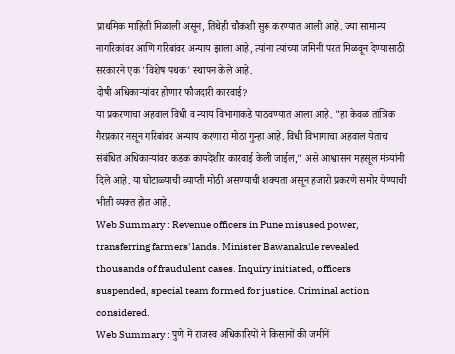प्राथमिक माहिती मिळाली असून, तिथेही चौकशी सुरू करण्यात आली आहे. ज्या सामान्य नागरिकांवर आणि गरिबांवर अन्याय झाला आहे, त्यांना त्यांच्या जमिनी परत मिळवून देण्यासाठी सरकारने एक 'विशेष पथक' स्थापन केले आहे.
दोषी अधिकाऱ्यांवर होणार फौजदारी कारवाई?
या प्रकरणाचा अहवाल विधी व न्याय विभागाकडे पाठवण्यात आला आहे. "हा केवळ तांत्रिक गैरप्रकार नसून गरिबांवर अन्याय करणारा मोठा गुन्हा आहे. विधी विभागाचा अहवाल येताच संबंधित अधिकाऱ्यांवर कडक कायदेशीर कारवाई केली जाईल," असे आश्वासन महसूल मंत्र्यांनी दिले आहे. या घोटाळ्याची व्याप्ती मोठी असण्याची शक्यता असून हजारो प्रकरणे समोर येण्याची भीती व्यक्त होत आहे.
Web Summary : Revenue officers in Pune misused power, transferring farmers' lands. Minister Bawanakule revealed thousands of fraudulent cases. Inquiry initiated, officers suspended, special team formed for justice. Criminal action considered.
Web Summary : पुणे में राजस्व अधिकारियों ने किसानों की जमीनें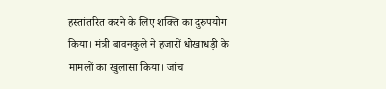हस्तांतरित करने के लिए शक्ति का दुरुपयोग किया। मंत्री बावनकुले ने हजारों धोखाधड़ी के मामलों का खुलासा किया। जांच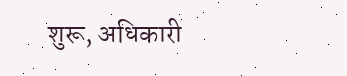शुरू, अधिकारी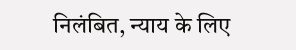निलंबित, न्याय के लिए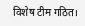विशेष टीम गठित।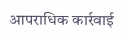आपराधिक कार्रवाई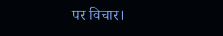पर विचार।